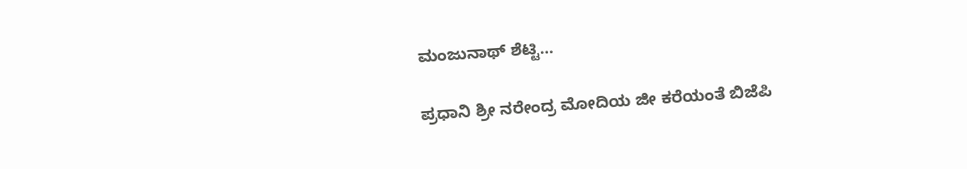ಮಂಜುನಾಥ್ ಶೆಟ್ಟಿ…

ಪ್ರಧಾನಿ ಶ್ರೀ ನರೇಂದ್ರ ಮೋದಿಯ ಜೀ ಕರೆಯಂತೆ ಬಿಜೆಪಿ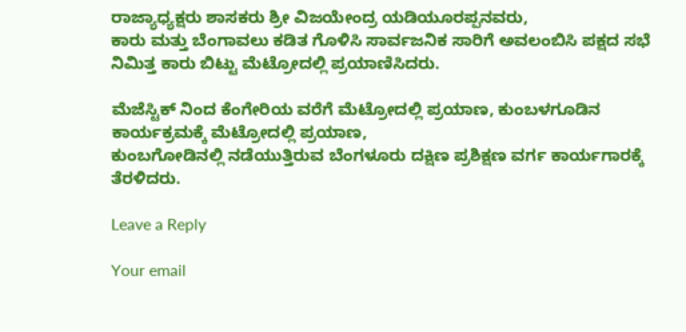ರಾಜ್ಯಾಧ್ಯಕ್ಷರು ಶಾಸಕರು ಶ್ರೀ ವಿಜಯೇಂದ್ರ‌ ಯಡಿಯೂರಪ್ಪನವರು,
ಕಾರು ಮತ್ತು ಬೆಂಗಾವಲು ಕಡಿತ ಗೊಳಿಸಿ ಸಾರ್ವಜನಿಕ ಸಾರಿಗೆ ಅವಲಂಬಿಸಿ ಪಕ್ಷದ ಸಭೆ ನಿಮಿತ್ತ ಕಾರು ಬಿಟ್ಟು ಮೆಟ್ರೋದಲ್ಲಿ ಪ್ರಯಾಣಿಸಿದರು.

ಮೆಜೆಸ್ಟಿಕ್ ನಿಂದ ಕೆಂಗೇರಿಯ ವರೆಗೆ ಮೆಟ್ರೋದಲ್ಲಿ ಪ್ರಯಾಣ, ಕುಂಬಳಗೂಡಿನ ಕಾರ್ಯಕ್ರಮಕ್ಕೆ ಮೆಟ್ರೋದಲ್ಲಿ ಪ್ರಯಾಣ,
ಕುಂಬಗೋಡಿನಲ್ಲಿ‌ ನಡೆಯುತ್ತಿರುವ ‌ಬೆಂಗಳೂರು ದಕ್ಷಿಣ ಪ್ರಶಿಕ್ಷಣ ವರ್ಗ ಕಾರ್ಯಗಾರಕ್ಕೆ ತೆರಳಿದರು.

Leave a Reply

Your email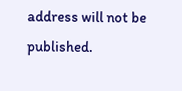address will not be published.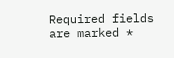Required fields are marked *